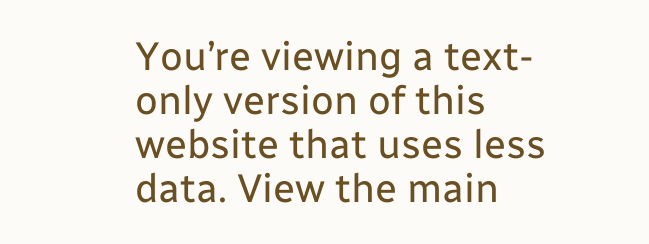You’re viewing a text-only version of this website that uses less data. View the main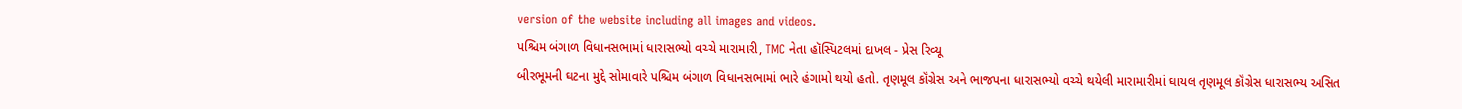version of the website including all images and videos.
પશ્ચિમ બંગાળ વિધાનસભામાં ધારાસભ્યો વચ્ચે મારામારી, TMC નેતા હૉસ્પિટલમાં દાખલ - પ્રેસ રિવ્યૂ
બીરભૂમની ઘટના મુદ્દે સોમાવારે પશ્ચિમ બંગાળ વિધાનસભામાં ભારે હંગામો થયો હતો. તૃણમૂલ કૉંગ્રેસ અને ભાજપના ધારાસભ્યો વચ્ચે થયેલી મારામારીમાં ઘાયલ તૃણમૂલ કૉંગ્રેસ ધારાસભ્ય અસિત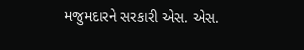મજુમદારને સરકારી એસ. એસ.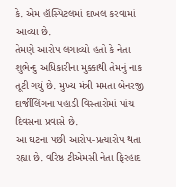કે. એમ હૉસ્પિટલમાં દાખલ કરવામાં આવ્યા છે.
તેમણે આરોપ લગાવ્યો હતો કે નેતા શુભેન્દુ અધિકારીના મુક્કાથી તેમનું નાક તૂટી ગયું છે. મુખ્ય મંત્રી મમતા બેનરજી દાર્જીલિંગના પહાડી વિસ્તારોમાં પાંચ દિવસના પ્રવાસે છે.
આ ઘટના પછી આરોપ-પ્રત્યારોપ થતા રહ્યા છે. વરિષ્ઠ ટીએમસી નેતા ફિરહાદ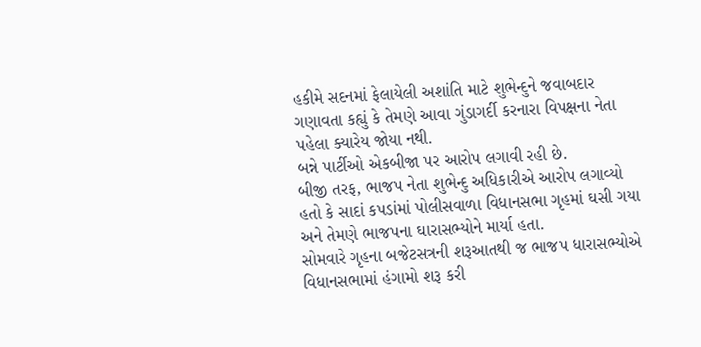હકીમે સદનમાં ફેલાયેલી અશાંતિ માટે શુભેન્દુને જવાબદાર ગણાવતા કહ્યું કે તેમણે આવા ગુંડાગર્દી કરનારા વિપક્ષના નેતા પહેલા ક્યારેય જોયા નથી.
બન્ને પાર્ટીઓ એકબીજા પર આરોપ લગાવી રહી છે.
બીજી તરફ, ભાજપ નેતા શુભેન્દુ અધિકારીએ આરોપ લગાવ્યો હતો કે સાદાં કપડાંમાં પોલીસવાળા વિધાનસભા ગૃહમાં ઘસી ગયા અને તેમણે ભાજપના ઘારાસભ્યોને માર્યા હતા.
સોમવારે ગૃહના બજેટસત્રની શરૂઆતથી જ ભાજપ ધારાસભ્યોએ વિધાનસભામાં હંગામો શરૂ કરી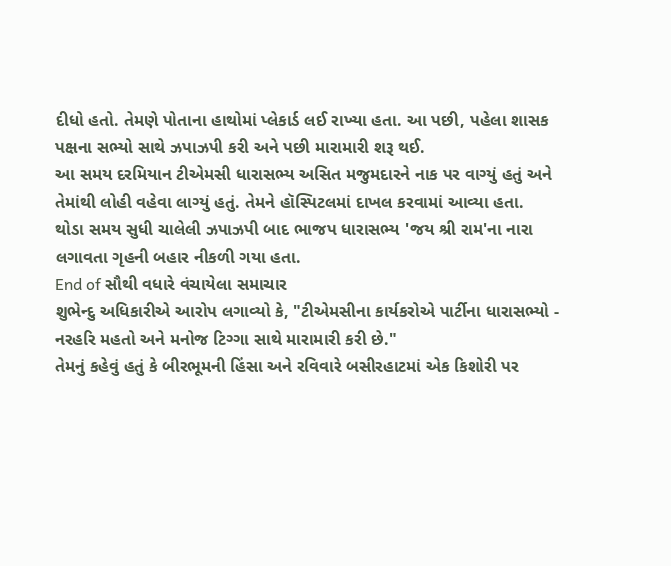દીધો હતો. તેમણે પોતાના હાથોમાં પ્લેકાર્ડ લઈ રાખ્યા હતા. આ પછી, પહેલા શાસક પક્ષના સભ્યો સાથે ઝપાઝપી કરી અને પછી મારામારી શરૂ થઈ.
આ સમય દરમિયાન ટીએમસી ધારાસભ્ય અસિત મજુમદારને નાક પર વાગ્યું હતું અને તેમાંથી લોહી વહેવા લાગ્યું હતું. તેમને હૉસ્પિટલમાં દાખલ કરવામાં આવ્યા હતા.
થોડા સમય સુધી ચાલેલી ઝપાઝપી બાદ ભાજપ ધારાસભ્ય 'જય શ્રી રામ'ના નારા લગાવતા ગૃહની બહાર નીકળી ગયા હતા.
End of સૌથી વધારે વંચાયેલા સમાચાર
શુભેન્દુ અધિકારીએ આરોપ લગાવ્યો કે, "ટીએમસીના કાર્યકરોએ પાર્ટીના ધારાસભ્યો - નરહરિ મહતો અને મનોજ ટિગ્ગા સાથે મારામારી કરી છે."
તેમનું કહેવું હતું કે બીરભૂમની હિંસા અને રવિવારે બસીરહાટમાં એક કિશોરી પર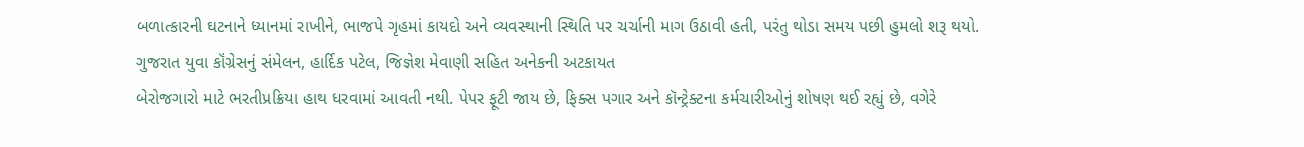બળાત્કારની ઘટનાને ધ્યાનમાં રાખીને, ભાજપે ગૃહમાં કાયદો અને વ્યવસ્થાની સ્થિતિ પર ચર્ચાની માગ ઉઠાવી હતી, પરંતુ થોડા સમય પછી હુમલો શરૂ થયો.
ગુજરાત યુવા કૉંગ્રેસનું સંમેલન, હાર્દિક પટેલ, જિજ્ઞેશ મેવાણી સહિત અનેકની અટકાયત
બેરોજગારો માટે ભરતીપ્રક્રિયા હાથ ધરવામાં આવતી નથી. પેપર ફૂટી જાય છે, ફિક્સ પગાર અને કૉન્ટ્રેક્ટના કર્મચારીઓનું શોષણ થઈ રહ્યું છે, વગેરે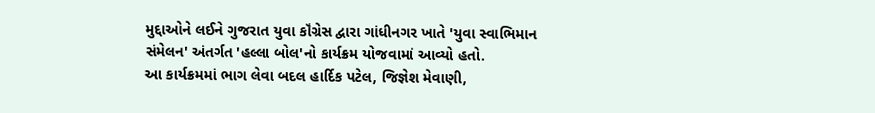મુદ્દાઓને લઈને ગુજરાત યુવા કૉંગ્રેસ દ્વારા ગાંધીનગર ખાતે 'યુવા સ્વાભિમાન સંમેલન' અંતર્ગત 'હલ્લા બોલ'નો કાર્યક્રમ યોજવામાં આવ્યો હતો.
આ કાર્યક્રમમાં ભાગ લેવા બદલ હાર્દિક પટેલ, જિજ્ઞેશ મેવાણી,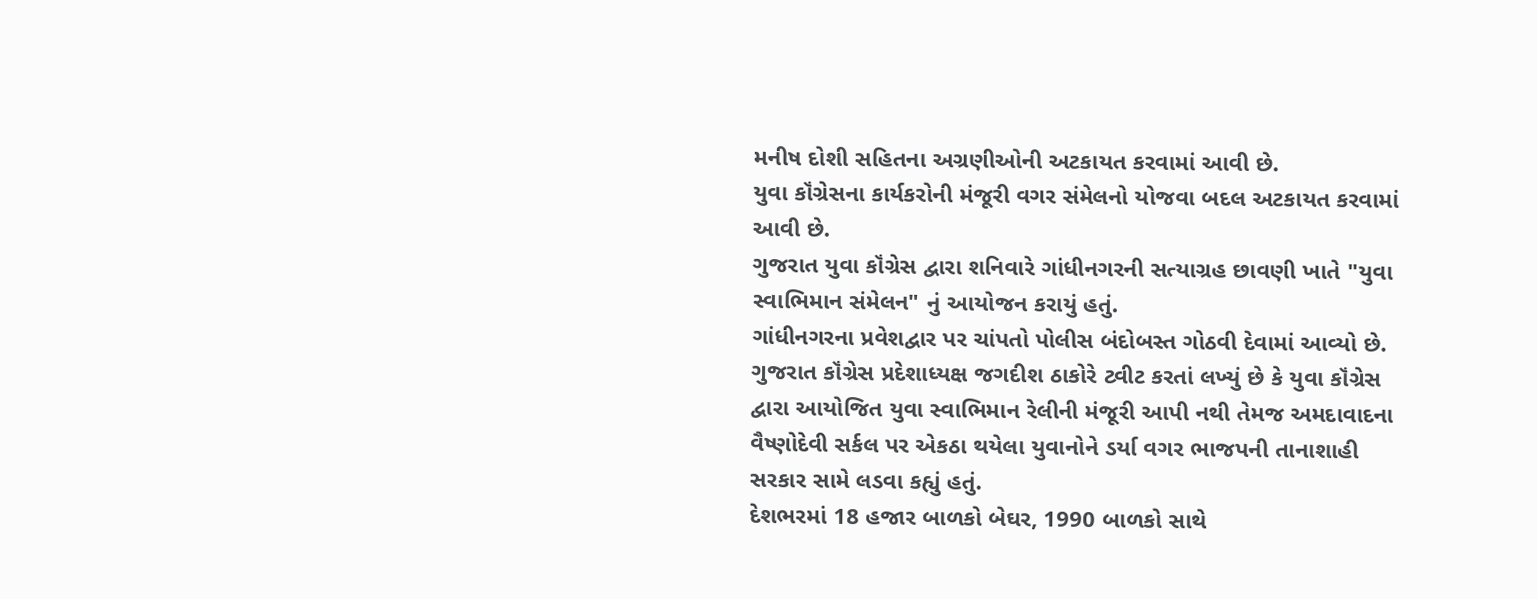મનીષ દોશી સહિતના અગ્રણીઓની અટકાયત કરવામાં આવી છે.
યુવા કૉંગ્રેસના કાર્યકરોની મંજૂરી વગર સંમેલનો યોજવા બદલ અટકાયત કરવામાં આવી છે.
ગુજરાત યુવા કૉંગ્રેસ દ્વારા શનિવારે ગાંધીનગરની સત્યાગ્રહ છાવણી ખાતે "યુવા સ્વાભિમાન સંમેલન" નું આયોજન કરાયું હતું.
ગાંધીનગરના પ્રવેશદ્વાર પર ચાંપતો પોલીસ બંદોબસ્ત ગોઠવી દેવામાં આવ્યો છે.
ગુજરાત કૉંગ્રેસ પ્રદેશાધ્યક્ષ જગદીશ ઠાકોરે ટ્વીટ કરતાં લખ્યું છે કે યુવા કૉંગ્રેસ દ્વારા આયોજિત યુવા સ્વાભિમાન રેલીની મંજૂરી આપી નથી તેમજ અમદાવાદના વૈષ્ણોદેવી સર્કલ પર એકઠા થયેલા યુવાનોને ડર્યા વગર ભાજપની તાનાશાહી સરકાર સામે લડવા કહ્યું હતું.
દેશભરમાં 18 હજાર બાળકો બેઘર, 1990 બાળકો સાથે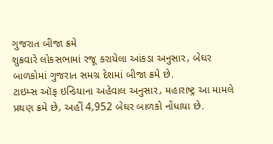ગુજરાત બીજા ક્રમે
શુક્રવારે લોકસભામાં રજૂ કરાયેલા આંકડા અનુસાર, બેઘર બાળકોમાં ગુજરાત સમગ્ર દેશમાં બીજા ક્રમે છે.
ટાઇમ્સ ઑફ ઇન્ડિયાના અહેવાલ અનુસાર, મહારાષ્ટ્ર આ મામલે પ્રથણ ક્રમે છે, અહીં 4,952 બેઘર બાળકો નોંધાયા છે.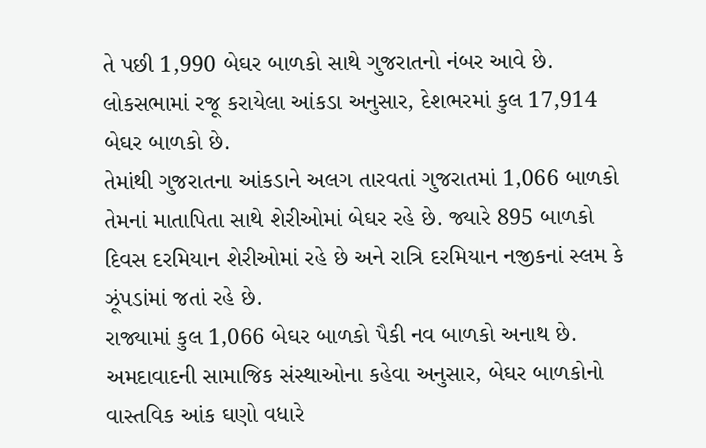તે પછી 1,990 બેઘર બાળકો સાથે ગુજરાતનો નંબર આવે છે.
લોકસભામાં રજૂ કરાયેલા આંકડા અનુસાર, દેશભરમાં કુલ 17,914 બેઘર બાળકો છે.
તેમાંથી ગુજરાતના આંકડાને અલગ તારવતાં ગુજરાતમાં 1,066 બાળકો તેમનાં માતાપિતા સાથે શેરીઓમાં બેઘર રહે છે. જ્યારે 895 બાળકો દિવસ દરમિયાન શેરીઓમાં રહે છે અને રાત્રિ દરમિયાન નજીકનાં સ્લમ કે ઝૂંપડાંમાં જતાં રહે છે.
રાજ્યામાં કુલ 1,066 બેઘર બાળકો પૈકી નવ બાળકો અનાથ છે.
અમદાવાદની સામાજિક સંસ્થાઓના કહેવા અનુસાર, બેઘર બાળકોનો વાસ્તવિક આંક ઘણો વધારે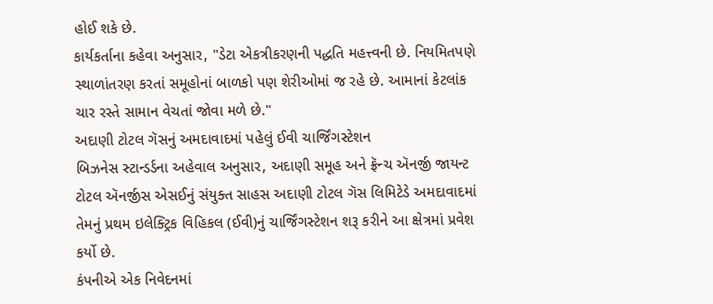હોઈ શકે છે.
કાર્યકર્તાના કહેવા અનુસાર, "ડેટા એકત્રીકરણની પદ્ધતિ મહત્ત્વની છે. નિયમિતપણે સ્થાળાંતરણ કરતાં સમૂહોનાં બાળકો પણ શેરીઓમાં જ રહે છે. આમાનાં કેટલાંક ચાર રસ્તે સામાન વેચતાં જોવા મળે છે."
અદાણી ટોટલ ગૅસનું અમદાવાદમાં પહેલું ઈવી ચાર્જિંગસ્ટેશન
બિઝનેસ સ્ટાન્ડર્ડના અહેવાલ અનુસાર, અદાણી સમૂહ અને ફ્રૅન્ચ ઍનર્જી જાયન્ટ ટોટલ ઍનર્જીસ એસઈનું સંયુક્ત સાહસ અદાણી ટોટલ ગૅસ લિમિટેડે અમદાવાદમાં તેમનું પ્રથમ ઇલેક્ટ્રિક વિહિકલ (ઈવી)નું ચાર્જિંગસ્ટેશન શરૂ કરીને આ ક્ષેત્રમાં પ્રવેશ કર્યો છે.
કંપનીએ એક નિવેદનમાં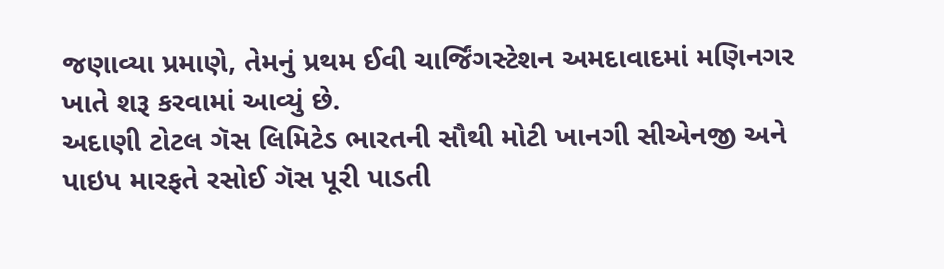જણાવ્યા પ્રમાણે, તેમનું પ્રથમ ઈવી ચાર્જિંગસ્ટેશન અમદાવાદમાં મણિનગર ખાતે શરૂ કરવામાં આવ્યું છે.
અદાણી ટોટલ ગૅસ લિમિટેડ ભારતની સૌથી મોટી ખાનગી સીએનજી અને પાઇપ મારફતે રસોઈ ગૅસ પૂરી પાડતી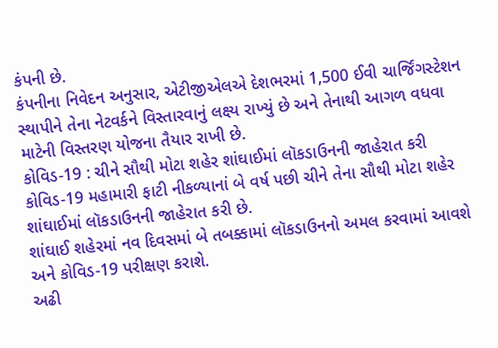કંપની છે.
કંપનીના નિવેદન અનુસાર, એટીજીએલએ દેશભરમાં 1,500 ઈવી ચાર્જિંગસ્ટેશન સ્થાપીને તેના નેટવર્કને વિસ્તારવાનું લક્ષ્ય રાખ્યું છે અને તેનાથી આગળ વધવા માટેની વિસ્તરણ યોજના તૈયાર રાખી છે.
કોવિડ-19 : ચીને સૌથી મોટા શહેર શાંઘાઈમાં લૉકડાઉનની જાહેરાત કરી
કોવિડ-19 મહામારી ફાટી નીકળ્યાનાં બે વર્ષ પછી ચીને તેના સૌથી મોટા શહેર શાંઘાઈમાં લૉકડાઉનની જાહેરાત કરી છે.
શાંઘાઈ શહેરમાં નવ દિવસમાં બે તબક્કામાં લૉકડાઉનનો અમલ કરવામાં આવશે અને કોવિડ-19 પરીક્ષણ કરાશે.
અઢી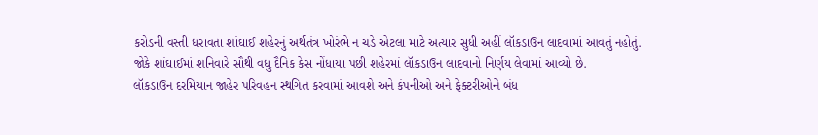કરોડની વસ્તી ધરાવતા શાંઘાઈ શહેરનું અર્થતંત્ર ખોરંભે ન ચડે એટલા માટે અત્યાર સુધી અહીં લૉકડાઉન લાદવામાં આવતું નહોતું.
જોકે શાંઘાઈમાં શનિવારે સૌથી વધુ દૈનિક કેસ નોંધાયા પછી શહેરમાં લૉકડાઉન લાદવાનો નિર્ણય લેવામાં આવ્યો છે.
લૉકડાઉન દરમિયાન જાહેર પરિવહન સ્થગિત કરવામાં આવશે અને કંપનીઓ અને ફેક્ટરીઓને બંધ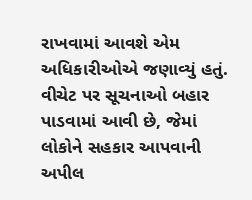રાખવામાં આવશે એમ અધિકારીઓએ જણાવ્યું હતું.
વીચેટ પર સૂચનાઓ બહાર પાડવામાં આવી છે, જેમાં લોકોને સહકાર આપવાની અપીલ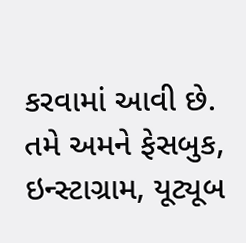કરવામાં આવી છે.
તમે અમને ફેસબુક, ઇન્સ્ટાગ્રામ, યૂટ્યૂબ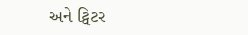અને ટ્વિટર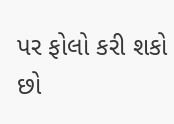પર ફોલો કરી શકો છો